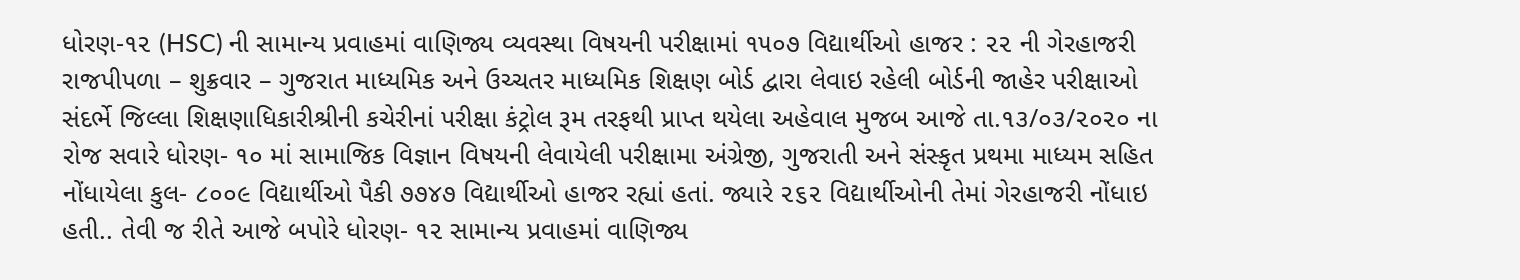ધોરણ-૧૨ (HSC) ની સામાન્ય પ્રવાહમાં વાણિજ્ય વ્યવસ્થા વિષયની પરીક્ષામાં ૧૫૦૭ વિદ્યાર્થીઓ હાજર : ૨૨ ની ગેરહાજરી
રાજપીપળા – શુક્રવાર – ગુજરાત માધ્યમિક અને ઉચ્ચતર માધ્યમિક શિક્ષણ બોર્ડ દ્વારા લેવાઇ રહેલી બોર્ડની જાહેર પરીક્ષાઓ સંદર્ભે જિલ્લા શિક્ષણાધિકારીશ્રીની કચેરીનાં પરીક્ષા કંટ્રોલ રૂમ તરફથી પ્રાપ્ત થયેલા અહેવાલ મુજબ આજે તા.૧૩/૦૩/૨૦૨૦ ના રોજ સવારે ધોરણ- ૧૦ માં સામાજિક વિજ્ઞાન વિષયની લેવાયેલી પરીક્ષામા અંગ્રેજી, ગુજરાતી અને સંસ્કૃત પ્રથમા માધ્યમ સહિત નોંધાયેલા કુલ- ૮૦૦૯ વિદ્યાર્થીઓ પૈકી ૭૭૪૭ વિદ્યાર્થીઓ હાજર રહ્યાં હતાં. જ્યારે ૨૬૨ વિદ્યાર્થીઓની તેમાં ગેરહાજરી નોંધાઇ હતી.. તેવી જ રીતે આજે બપોરે ધોરણ- ૧૨ સામાન્ય પ્રવાહમાં વાણિજ્ય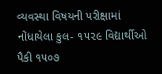વ્યવસ્થા વિષયની પરીક્ષામાં નોંધાયેલા કુલ- ૧૫૨૯ વિદ્યાર્થીઓ પૈકી ૧૫૦૭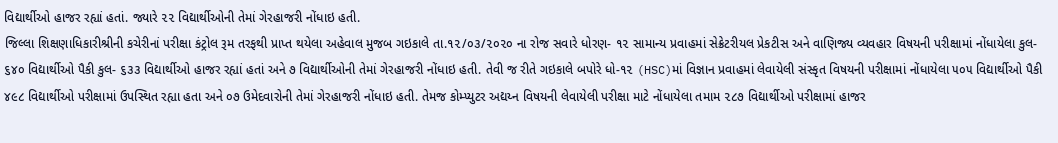વિદ્યાર્થીઓ હાજર રહ્યાં હતાં. જ્યારે ૨૨ વિદ્યાર્થીઓની તેમાં ગેરહાજરી નોંધાઇ હતી.
જિલ્લા શિક્ષણાધિકારીશ્રીની કચેરીનાં પરીક્ષા કંટ્રોલ રૂમ તરફથી પ્રાપ્ત થયેલા અહેવાલ મુજબ ગઇકાલે તા.૧૨/૦૩/૨૦૨૦ ના રોજ સવારે ધોરણ- ૧૨ સામાન્ય પ્રવાહમાં સેક્રેટરીયલ પ્રેકટીસ અને વાણિજ્ય વ્યવહાર વિષયની પરીક્ષામાં નોંધાયેલા કુલ- ૬૪૦ વિદ્યાર્થીઓ પૈકી કુલ- ૬૩૩ વિદ્યાર્થીઓ હાજર રહ્યાં હતાં અને ૭ વિદ્યાર્થીઓની તેમાં ગેરહાજરી નોંધાઇ હતી. તેવી જ રીતે ગઇકાલે બપોરે ધો-૧૨ (HSC)માં વિજ્ઞાન પ્રવાહમાં લેવાયેલી સંસ્કૃત વિષયની પરીક્ષામાં નોંધાયેલા ૫૦૫ વિદ્યાર્થીઓ પૈકી ૪૯૮ વિદ્યાર્થીઓ પરીક્ષામાં ઉપસ્થિત રહ્યા હતા અને ૦૭ ઉમેદવારોની તેમાં ગેરહાજરી નોંધાઇ હતી. તેમજ કોમ્પ્યુટર અદ્યય્ન વિષયની લેવાયેલી પરીક્ષા માટે નોંધાયેલા તમામ ૨૮૭ વિદ્યાર્થીઓ પરીક્ષામાં હાજર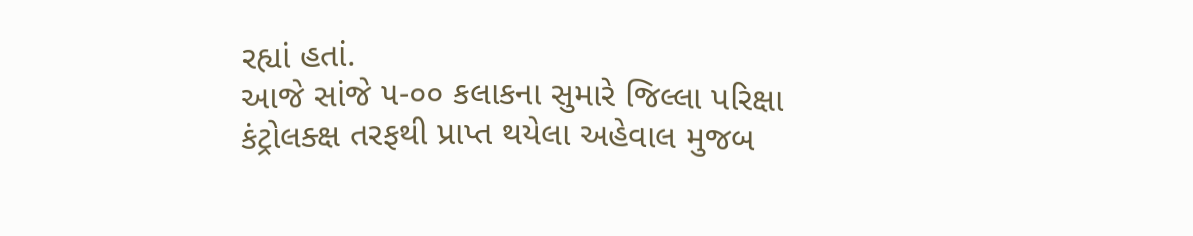રહ્યાં હતાં.
આજે સાંજે ૫-૦૦ કલાકના સુમારે જિલ્લા પરિક્ષા કંટ્રોલક્ક્ષ તરફથી પ્રાપ્ત થયેલા અહેવાલ મુજબ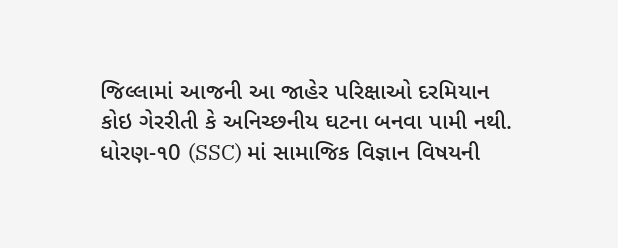જિલ્લામાં આજની આ જાહેર પરિક્ષાઓ દરમિયાન કોઇ ગેરરીતી કે અનિચ્છનીય ઘટના બનવા પામી નથી.
ધોરણ-૧0 (SSC) માં સામાજિક વિજ્ઞાન વિષયની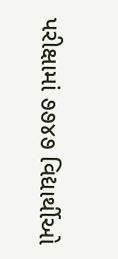પરીક્ષામાં ૭૭૪૭ વિદ્યાર્થીઓ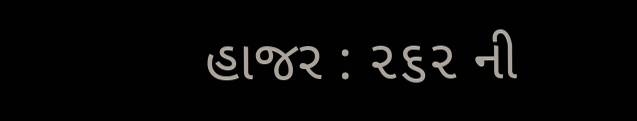હાજર : ૨૬૨ ની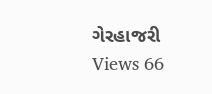ગેરહાજરી
Views 66